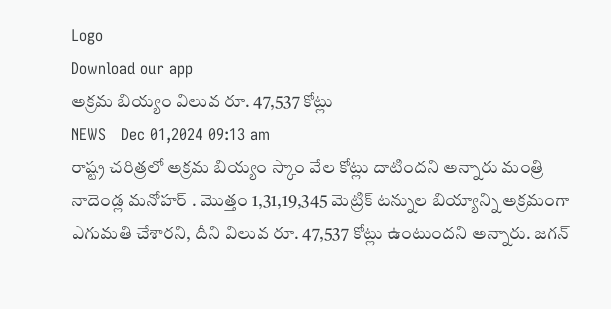Logo
Download our app
అక్ర‌మ బియ్యం విలువ రూ. 47,537 కోట్లు
NEWS   Dec 01,2024 09:13 am
రాష్ట్ర చ‌రిత్ర‌లో అక్ర‌మ బియ్యం స్కాం వేల కోట్లు దాటింద‌ని అన్నారు మంత్రి నాదెండ్ల మ‌నోహ‌ర్ . మొత్తం 1,31,19,345 మెట్రిక్ ట‌న్నుల బియ్యాన్ని అక్ర‌మంగా ఎగుమ‌తి చేశార‌ని, దీని విలువ రూ. 47,537 కోట్లు ఉంటుంద‌ని అన్నారు. జ‌గ‌న్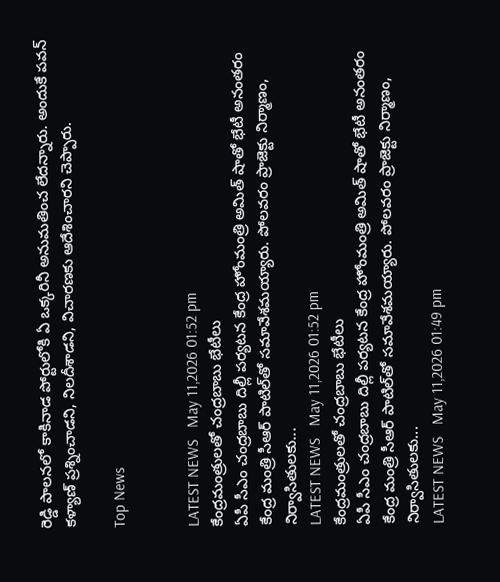రెడ్డి పాల‌న‌లో కాకినాడ పోర్టులోకి ఏ ఒక్క‌రినీ అనుమతించ లేద‌న్నారు. అందుకే ప‌వ‌న్ క‌ళ్యాణ్ ప్ర‌శ్నించాడ‌ని, నిల‌దీశాడ‌ని, విచార‌ణ‌కు ఆదేశించార‌ని చెప్పారు.

Top News


LATEST NEWS   May 11,2026 01:52 pm
కేంద్రమంత్రులతో చంద్రబాబు భేటీలు
ఏపీ సీఎం చంద్రబాబు దిల్లీ పర్యటన కేంద్ర హోంమంత్రి అమిత్‌ షాతో భేటీ అనంతరం కేంద్ర మంత్రి సీఆర్‌ పాటిల్‌తో సమావేశమయ్యారు. పోలవరం ప్రాజెక్టు నిర్మాణం, నిర్వాసితులకు...
LATEST NEWS   May 11,2026 01:52 pm
కేంద్రమంత్రులతో చంద్రబాబు భేటీలు
ఏపీ సీఎం చంద్రబాబు దిల్లీ పర్యటన కేంద్ర హోంమంత్రి అమిత్‌ షాతో భేటీ అనంతరం కేంద్ర మంత్రి సీఆర్‌ పాటిల్‌తో సమావేశమయ్యారు. పోలవరం ప్రాజెక్టు నిర్మాణం, నిర్వాసితులకు...
LATEST NEWS   May 11,2026 01:49 pm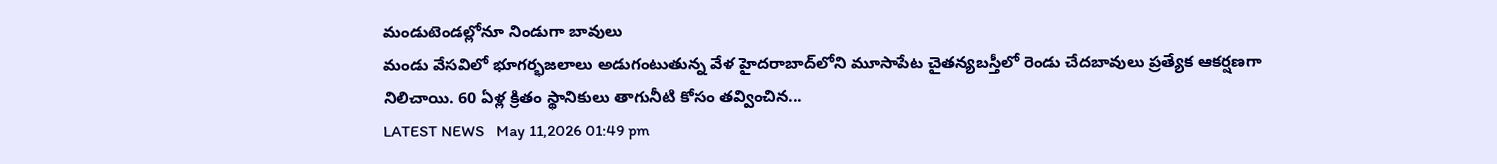మండుటెండల్లోనూ నిండుగా బావులు
మండు వేసవిలో భూగర్భజలాలు అడుగంటుతున్న వేళ హైదరాబాద్‌లోని మూసాపేట చైతన్యబస్తీలో రెండు చేదబావులు ప్రత్యేక ఆకర్షణగా నిలిచాయి. 60 ఏళ్ల క్రితం స్థానికులు తాగునీటి కోసం తవ్వించిన...
LATEST NEWS   May 11,2026 01:49 pm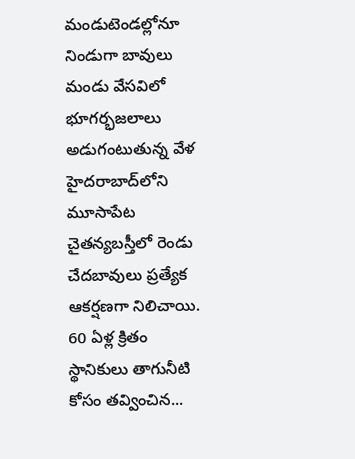మండుటెండల్లోనూ నిండుగా బావులు
మండు వేసవిలో భూగర్భజలాలు అడుగంటుతున్న వేళ హైదరాబాద్‌లోని మూసాపేట చైతన్యబస్తీలో రెండు చేదబావులు ప్రత్యేక ఆకర్షణగా నిలిచాయి. 60 ఏళ్ల క్రితం స్థానికులు తాగునీటి కోసం తవ్వించిన...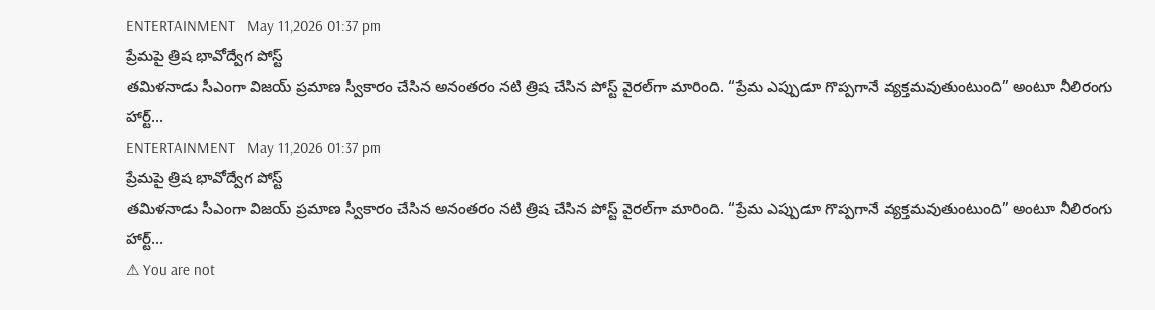ENTERTAINMENT   May 11,2026 01:37 pm
ప్రేమపై త్రిష భావోద్వేగ పోస్ట్‌
తమిళనాడు సీఎంగా విజయ్‌ ప్రమాణ స్వీకారం చేసిన అనంతరం నటి త్రిష చేసిన పోస్ట్‌ వైరల్‌గా మారింది. “ప్రేమ ఎప్పుడూ గొప్పగానే వ్యక్తమవుతుంటుంది” అంటూ నీలిరంగు హార్ట్‌...
ENTERTAINMENT   May 11,2026 01:37 pm
ప్రేమపై త్రిష భావోద్వేగ పోస్ట్‌
తమిళనాడు సీఎంగా విజయ్‌ ప్రమాణ స్వీకారం చేసిన అనంతరం నటి త్రిష చేసిన పోస్ట్‌ వైరల్‌గా మారింది. “ప్రేమ ఎప్పుడూ గొప్పగానే వ్యక్తమవుతుంటుంది” అంటూ నీలిరంగు హార్ట్‌...
⚠ You are not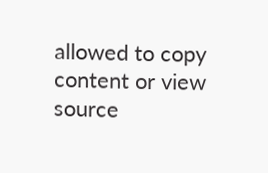allowed to copy content or view source